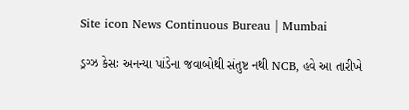Site icon News Continuous Bureau | Mumbai

ડ્રગ્ઝ કેસઃ અનન્યા પાંડેના જવાબોથી સંતુષ્ટ નથી NCB, હવે આ તારીખે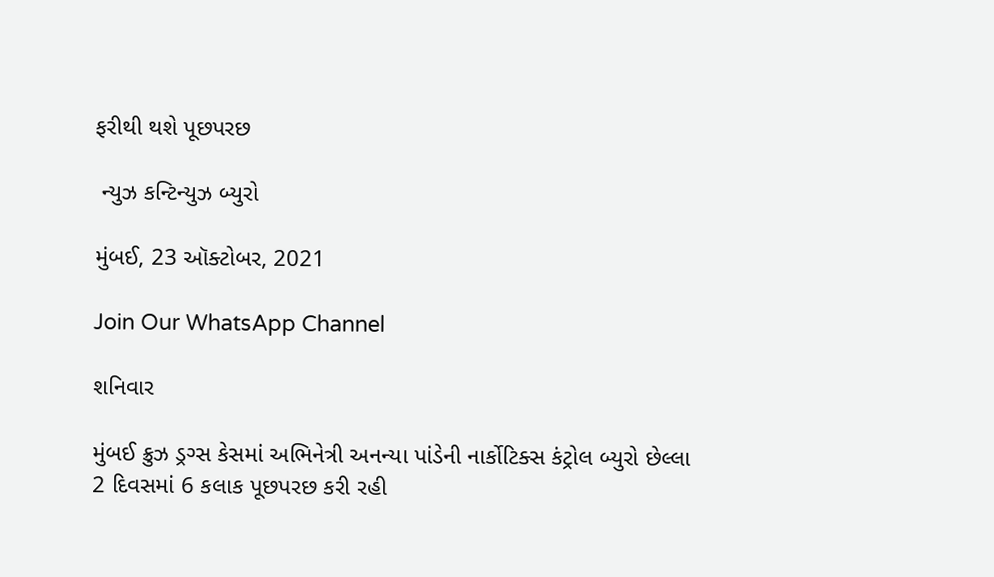ફરીથી થશે પૂછપરછ

 ન્યુઝ કન્ટિન્યુઝ બ્યુરો

મુંબઈ, 23 ઑક્ટોબર, 2021

Join Our WhatsApp Channel

શનિવાર

મુંબઈ ક્રુઝ ડ્રગ્સ કેસમાં અભિનેત્રી અનન્યા પાંડેની નાર્કોટિક્સ કંટ્રોલ બ્યુરો છેલ્લા 2 દિવસમાં 6 કલાક પૂછપરછ કરી રહી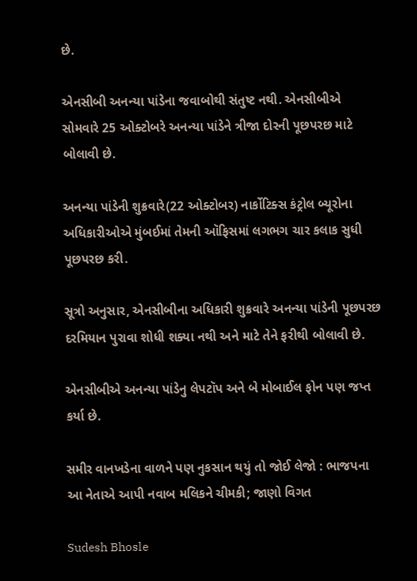છે.

એનસીબી અનન્યા પાંડેના જવાબોથી સંતુષ્ટ નથી. એનસીબીએ સોમવારે 25 ઓક્ટોબરે અનન્યા પાંડેને ત્રીજા દોરની પૂછપરછ માટે બોલાવી છે.

અનન્યા પાંડેની શુક્રવારે(22 ઓક્ટોબર) નાર્કોટિક્સ કંટ્રોલ બ્યૂરોના અધિકારીઓએ મુંબઈમાં તેમની ઑફિસમાં લગભગ ચાર કલાક સુધી પૂછપરછ કરી.

સૂત્રો અનુસાર, એનસીબીના અધિકારી શુક્રવારે અનન્યા પાંડેની પૂછપરછ દરમિયાન પુરાવા શોધી શક્યા નથી અને માટે તેને ફરીથી બોલાવી છે.

એનસીબીએ અનન્યા પાંડેનુ લેપટૉપ અને બે મોબાઈલ ફોન પણ જપ્ત કર્યા છે.

સમીર વાનખડેના વાળને પણ નુકસાન થયું તો જોઈ લેજો : ભાજપના આ નેતાએ આપી નવાબ મલિકને ચીમકી; જાણો વિગત

Sudesh Bhosle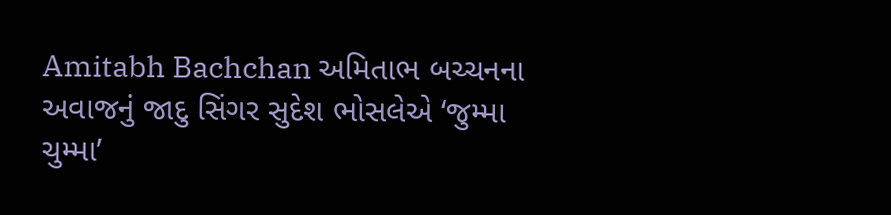Amitabh Bachchan અમિતાભ બચ્ચનના અવાજનું જાદુ સિંગર સુદેશ ભોસલેએ ‘જુમ્મા ચુમ્મા’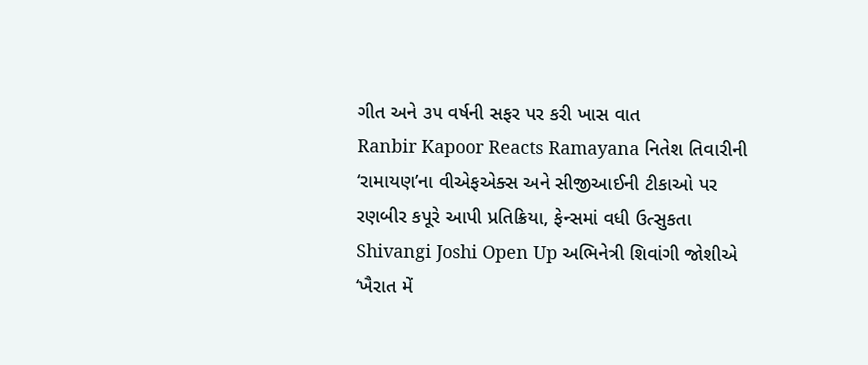ગીત અને ૩૫ વર્ષની સફર પર કરી ખાસ વાત
Ranbir Kapoor Reacts Ramayana નિતેશ તિવારીની ‘રામાયણ’ના વીએફએક્સ અને સીજીઆઈની ટીકાઓ પર રણબીર કપૂરે આપી પ્રતિક્રિયા, ફેન્સમાં વધી ઉત્સુકતા
Shivangi Joshi Open Up અભિનેત્રી શિવાંગી જોશીએ ‘ખૈરાત મેં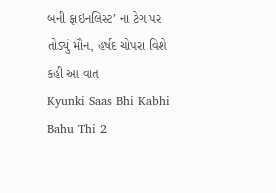બની ફાઇનલિસ્ટ’ ના ટેગ પર તોડ્યું મૌન, હર્ષદ ચોપરા વિશે કહી આ વાત
Kyunki Saas Bhi Kabhi Bahu Thi 2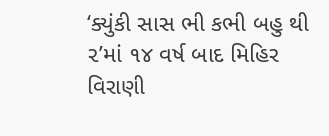‘ક્યુંકી સાસ ભી કભી બહુ થી ૨’માં ૧૪ વર્ષ બાદ મિહિર વિરાણી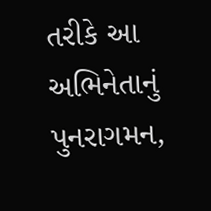તરીકે આ અભિનેતાનું પુનરાગમન,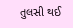તુલસી થઈ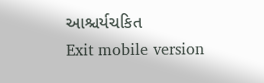આશ્ચર્યચકિત
Exit mobile version